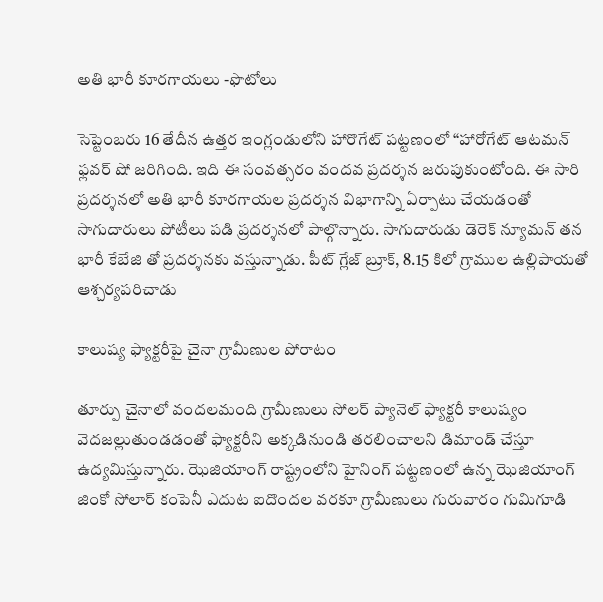అతి భారీ కూరగాయలు -ఫొటోలు

సెప్టెంబరు 16 తేదీన ఉత్తర ఇంగ్లండులోని హారొగేట్ పట్టణంలో “హారోగేట్ ఆటమన్ ఫ్లవర్ షో జరిగింది. ఇది ఈ సంవత్సరం వందవ ప్రదర్శన జరుపుకుంటోంది. ఈ సారి ప్రదర్శనలో అతి భారీ కూరగాయల ప్రదర్శన విభాగాన్ని ఏర్పాటు చేయడంతో సాగుదారులు పోటీలు పడి ప్రదర్శనలో పాల్గొన్నారు. సాగుదారుడు డెరెక్ న్యూమన్ తన భారీ కేబేజి తో ప్రదర్శనకు వస్తున్నాడు. పీట్ గ్లేజ్ బ్రూక్, 8.15 కిలో గ్రాముల ఉల్లిపాయతో ఆశ్చర్యపరిచాడు

కాలుష్య ఫ్యాక్టరీపై చైనా గ్రామీణుల పోరాటం

తూర్పు చైనాలో వందలమంది గ్రామీణులు సోలర్ ప్యానెల్ ఫ్యాక్టరీ కాలుష్యం వెదజల్లుతుండడంతో ఫ్యాక్టరీని అక్కడినుండి తరలించాలని డిమాండ్ చేస్తూ ఉద్యమిస్తున్నారు. ఝెజియాంగ్ రాష్ట్రంలోని హైనింగ్ పట్టణంలో ఉన్న ఝెజియాంగ్ జింకో సోలార్ కంపెనీ ఎదుట ఐదొందల వరకూ గ్రామీణులు గురువారం గుమిగూడి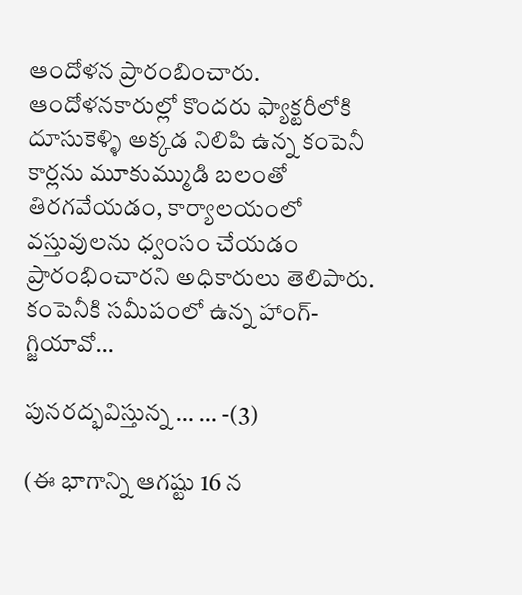ఆందోళన ప్రారంబించారు. ఆందోళనకారుల్లో కొందరు ఫ్యాక్టరీలోకి దూసుకెళ్ళి అక్కడ నిలిపి ఉన్న కంపెనీ కార్లను మూకుమ్ముడి బలంతో తిరగవేయడం, కార్యాలయంలో వస్తువులను ధ్వంసం చేయడం ప్రారంభించారని అధికారులు తెలిపారు. కంపెనీకి సమీపంలో ఉన్న హాంగ్-గ్జియావో…

పునరద్భవిస్తున్న … … -(3)

(ఈ భాగాన్ని ఆగష్టు 16 న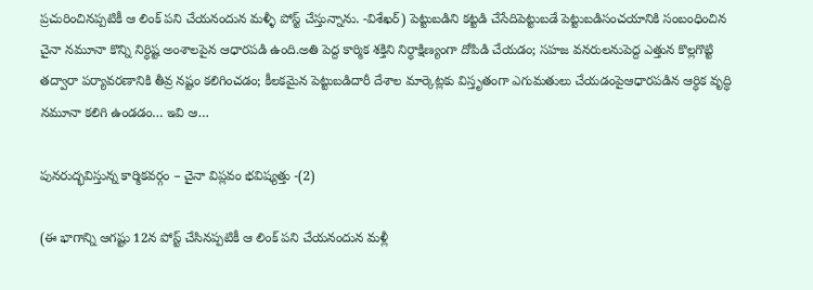ప్రచురించినప్పటికీ ఆ లింక్ పని చేయనందున మళ్ళీ పోస్ట్ చేస్తున్నాను. -విశేఖర్) పెట్టుబడిని కట్టడి చేసేదిపెట్టుబడే పెట్టుబడిసంచయానికి సంబంధించిన చైనా నమూనా కొన్ని నిర్ధిష్ట అంశాలపైన ఆధారపడి ఉంది.అతి పెద్ద కార్మిక శక్తిని నిర్ధాక్షిణ్యంగా దోపిడి చేయడం; సహజ వనరులనుపెద్ద ఎత్తున కొల్లగొట్టి తద్వారా పర్యావరణానికి తీవ్ర నష్టం కలిగించడం; కీలకమైన పెట్టుబడిదారీ దేశాల మార్కెట్లకు విస్తృతంగా ఎగుమతులు చేయడంపైఆధారపడిన ఆర్ధిక వృద్ధి నమూనా కలిగి ఉండడం… ఇవి ఆ…

పునరుద్భవిస్తున్న కార్మికవర్గం – చైనా విప్లవం భవిష్యత్తు -(2)

(ఈ భాగాన్ని ఆగష్టు 12న పోస్ట్ చేసినప్పటికీ ఆ లింక్ పని చేయనందున మళ్లీ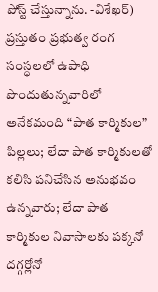పోస్ట్ చేస్తున్నాను. -విశేఖర్) ప్రస్తుతం ప్రభుత్వ రంగ సంస్ధలలో ఉపాధి పొందుతున్నవారిలో అనేకమంది “పాత కార్మికుల” పిల్లలు; లేదా పాత కార్మికులతో కలిసి పనిచేసిన అనుభవం ఉన్నవారు; లేదా పాత కార్మికుల నివాసాలకు పక్కనో దగ్గర్లోనో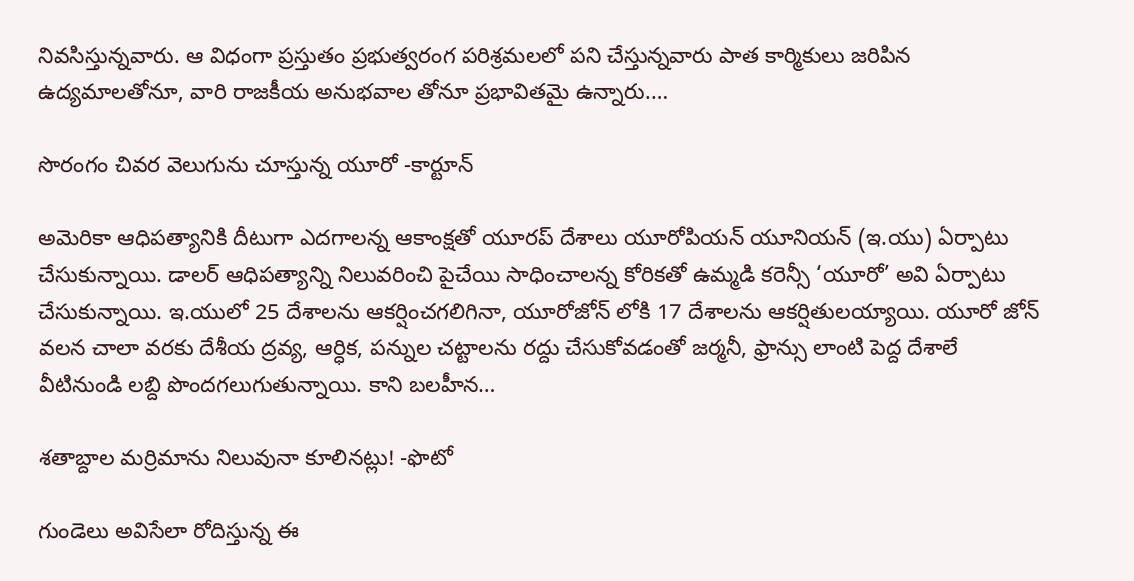నివసిస్తున్నవారు. ఆ విధంగా ప్రస్తుతం ప్రభుత్వరంగ పరిశ్రమలలో పని చేస్తున్నవారు పాత కార్మికులు జరిపిన ఉద్యమాలతోనూ, వారి రాజకీయ అనుభవాల తోనూ ప్రభావితమై ఉన్నారు.…

సొరంగం చివర వెలుగును చూస్తున్న యూరో -కార్టూన్

అమెరికా ఆధిపత్యానికి దీటుగా ఎదగాలన్న ఆకాంక్షతో యూరప్ దేశాలు యూరోపియన్ యూనియన్ (ఇ.యు) ఏర్పాటు చేసుకున్నాయి. డాలర్ ఆధిపత్యాన్ని నిలువరించి పైచేయి సాధించాలన్న కోరికతో ఉమ్మడి కరెన్సీ ‘యూరో’ అవి ఏర్పాటు చేసుకున్నాయి. ఇ.యులో 25 దేశాలను ఆకర్షించగలిగినా, యూరోజోన్ లోకి 17 దేశాలను ఆకర్షితులయ్యాయి. యూరో జోన్ వలన చాలా వరకు దేశీయ ద్రవ్య, ఆర్ధిక, పన్నుల చట్టాలను రద్దు చేసుకోవడంతో జర్మనీ, ఫ్రాన్సు లాంటి పెద్ద దేశాలే వీటినుండి లబ్ది పొందగలుగుతున్నాయి. కాని బలహీన…

శతాబ్దాల మర్రిమాను నిలువునా కూలినట్లు! -ఫొటో

గుండెలు అవిసేలా రోదిస్తున్న ఈ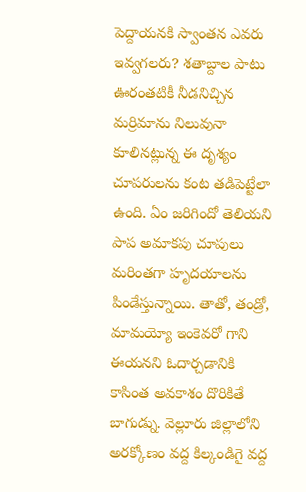పెద్దాయనకి స్వాంతన ఎవరు ఇవ్వగలరు? శతాబ్దాల పాటు ఊరంతటికీ నీడనిచ్చిన మర్రిమాను నిలువునా కూలినట్లున్న ఈ దృశ్యం చూపరులను కంట తడిపెట్టేలా ఉంది. ఏం జరిగిందో తెలియని పాప అమాకపు చూపులు మరింతగా హృదయాలను పిండేస్తున్నాయి. తాతో, తండ్రో, మామయ్యో ఇంకెవరో గాని ఈయనని ఓదార్చడానికి కాసింత అవకాశం దొరికితే బాగుడ్ను. వెల్లూరు జిల్లాలోని అరక్కోణం వద్ద కిల్కండిగై వద్ద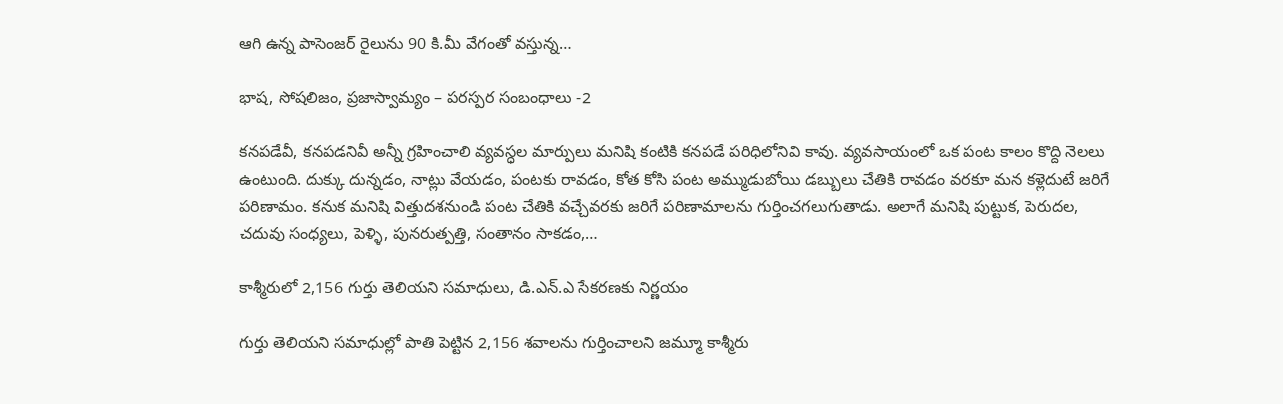ఆగి ఉన్న పాసెంజర్ రైలును 90 కి.మీ వేగంతో వస్తున్న…

భాష, సోషలిజం, ప్రజాస్వామ్యం – పరస్పర సంబంధాలు -2

కనపడేవీ, కనపడనివీ అన్నీ గ్రహించాలి వ్యవస్ధల మార్పులు మనిషి కంటికి కనపడే పరిధిలోనివి కావు. వ్యవసాయంలో ఒక పంట కాలం కొద్ది నెలలు ఉంటుంది. దుక్కు దున్నడం, నాట్లు వేయడం, పంటకు రావడం, కోత కోసి పంట అమ్ముడుబోయి డబ్బులు చేతికి రావడం వరకూ మన కళ్లెదుటే జరిగే పరిణామం. కనుక మనిషి విత్తుదశనుండి పంట చేతికి వచ్చేవరకు జరిగే పరిణామాలను గుర్తించగలుగుతాడు. అలాగే మనిషి పుట్టుక, పెరుదల, చదువు సంధ్యలు, పెళ్ళి, పునరుత్పత్తి, సంతానం సాకడం,…

కాశ్మీరులో 2,156 గుర్తు తెలియని సమాధులు, డి.ఎన్.ఎ సేకరణకు నిర్ణయం

గుర్తు తెలియని సమాధుల్లో పాతి పెట్టిన 2,156 శవాలను గుర్తించాలని జమ్మూ కాశ్మీరు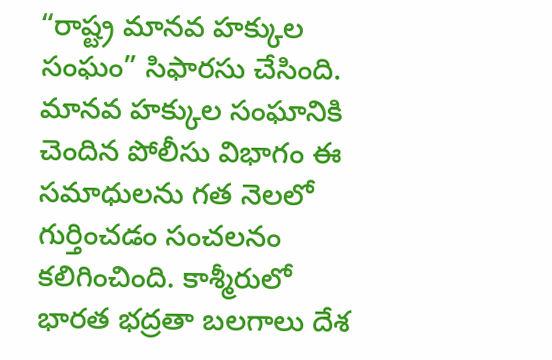“రాష్ట్ర మానవ హక్కుల సంఘం” సిఫారసు చేసింది. మానవ హక్కుల సంఘానికి చెందిన పోలీసు విభాగం ఈ సమాధులను గత నెలలో గుర్తించడం సంచలనం కలిగించింది. కాశ్మీరులో భారత భద్రతా బలగాలు దేశ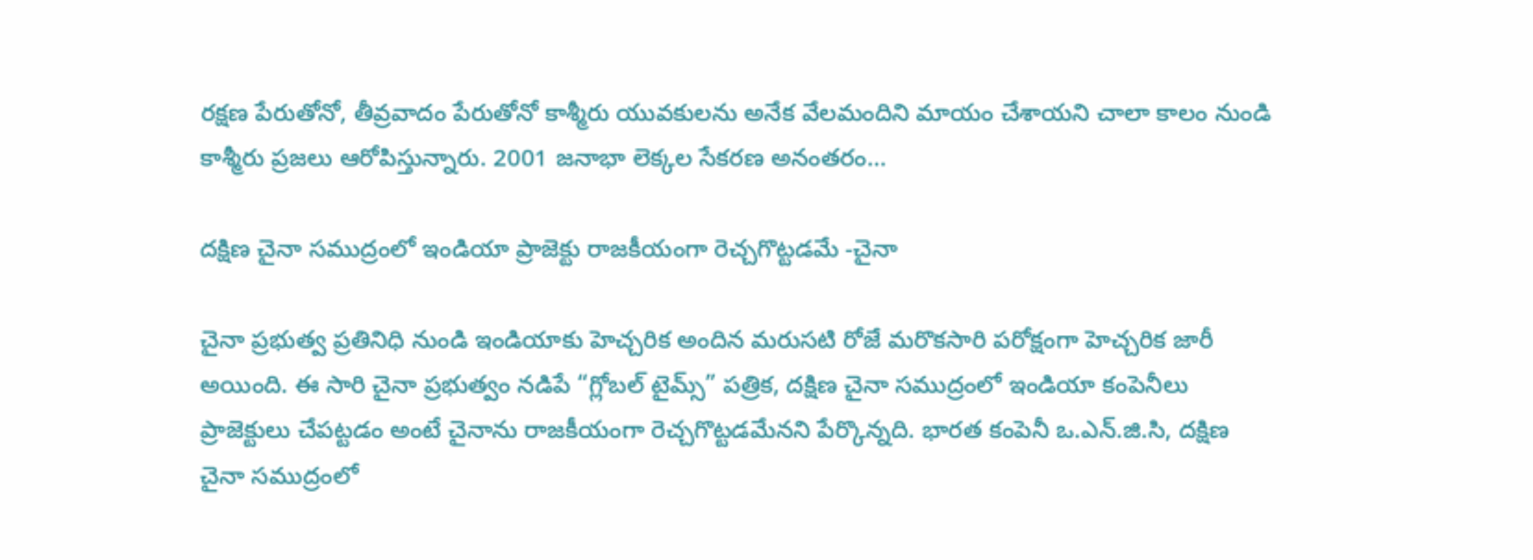రక్షణ పేరుతోనో, తీవ్రవాదం పేరుతోనో కాశ్మీరు యువకులను అనేక వేలమందిని మాయం చేశాయని చాలా కాలం నుండి కాశ్మీరు ప్రజలు ఆరోపిస్తున్నారు. 2001 జనాభా లెక్కల సేకరణ అనంతరం…

దక్షిణ చైనా సముద్రంలో ఇండియా ప్రాజెక్టు రాజకీయంగా రెచ్చగొట్టడమే -చైనా

చైనా ప్రభుత్వ ప్రతినిధి నుండి ఇండియాకు హెచ్చరిక అందిన మరుసటి రోజే మరొకసారి పరోక్షంగా హెచ్చరిక జారీ అయింది. ఈ సారి చైనా ప్రభుత్వం నడిపే “గ్లోబల్ టైమ్స్” పత్రిక, దక్షిణ చైనా సముద్రంలో ఇండియా కంపెనీలు ప్రాజెక్టులు చేపట్టడం అంటే చైనాను రాజకీయంగా రెచ్చగొట్టడమేనని పేర్కొన్నది. భారత కంపెనీ ఒ.ఎన్.జి.సి, దక్షిణ చైనా సముద్రంలో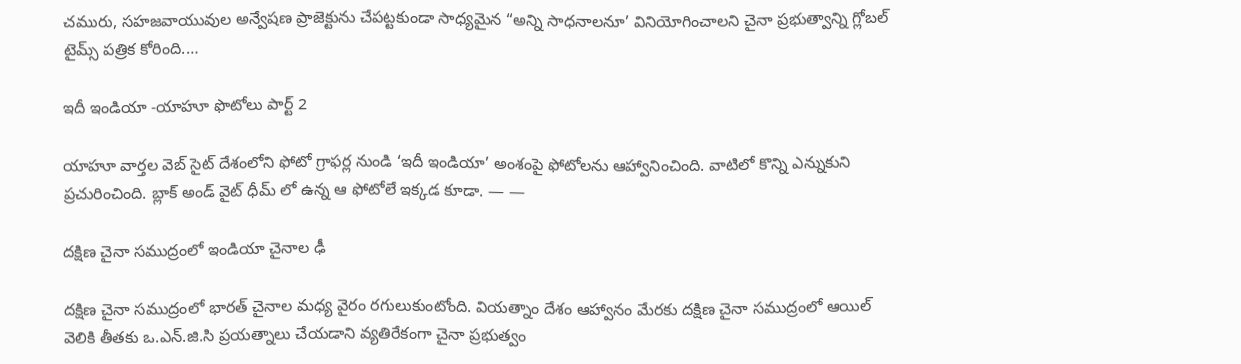చమురు, సహజవాయువుల అన్వేషణ ప్రాజెక్టును చేపట్టకుండా సాధ్యమైన “అన్ని సాధనాలనూ’ వినియోగించాలని చైనా ప్రభుత్వాన్ని గ్లోబల్ టైమ్స్ పత్రిక కోరింది.…

ఇదీ ఇండియా -యాహూ ఫొటోలు పార్ట్ 2

యాహూ వార్తల వెబ్ సైట్ దేశంలోని ఫోటో గ్రాఫర్ల నుండి ‘ఇదీ ఇండియా’ అంశంపై ఫోటోలను ఆహ్వానించింది. వాటిలో కొన్ని ఎన్నుకుని ప్రచురించింది. బ్లాక్ అండ్ వైట్ ధీమ్ లో ఉన్న ఆ ఫోటోలే ఇక్కడ కూడా. — —

దక్షిణ చైనా సముద్రంలో ఇండియా చైనాల ఢీ

దక్షిణ చైనా సముద్రంలో భారత్ చైనాల మధ్య వైరం రగులుకుంటోంది. వియత్నాం దేశం ఆహ్వానం మేరకు దక్షిణ చైనా సముద్రంలో ఆయిల్ వెలికి తీతకు ఒ.ఎన్.జి.సి ప్రయత్నాలు చేయడాని వ్యతిరేకంగా చైనా ప్రభుత్వం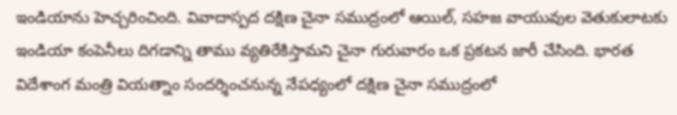ఇండియాను హెచ్చరించింది. వివాదాస్పద దక్షిణ చైనా సముద్రంలో ఆయిల్, సహజ వాయువుల వెతుకులాటకు ఇండియా కంపెనీలు దిగడాన్ని తాము వ్యతిరేకిస్తామని చైనా గురువారం ఒక ప్రకటన జారీ చేసింది. భారత విదేశాంగ మంత్రి వియత్నాం సందర్శించనున్న నేపధ్యంలో దక్షిణ చైనా సముద్రంలో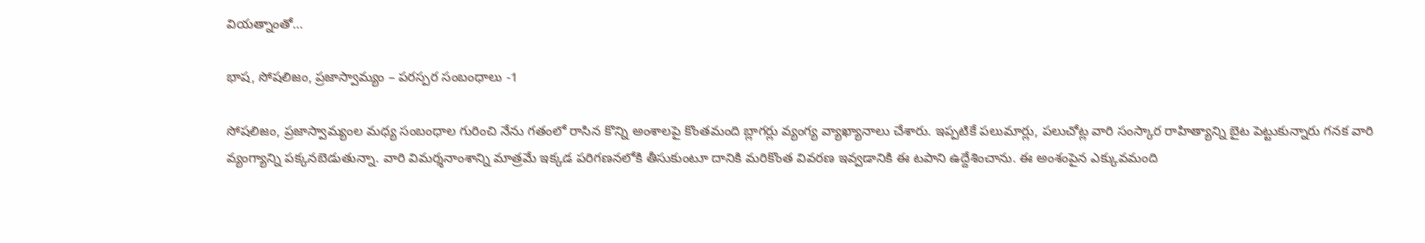వియత్నాంతో…

భాష, సోషలిజం, ప్రజాస్వామ్యం – పరస్పర సంబంధాలు -1

సోషలిజం, ప్రజాస్వామ్యంల మధ్య సంబంధాల గురించి నేను గతంలో రాసిన కొన్ని అంశాలపై కొంతమంది బ్లాగర్లు వ్యంగ్య వ్యాఖ్యానాలు చేశారు. ఇప్పటికే పలుమార్లు, పలుచోట్ల వారి సంస్కార రాహిత్యాన్ని బైట పెట్టుకున్నారు గనక వారి వ్యంగ్యాన్ని పక్కనబెడుతున్నా. వారి విమర్శనాంశాన్ని మాత్రమే ఇక్కడ పరిగణనలోకి తీసుకుంటూ దానికి మరికొంత వివరణ ఇవ్వడానికి ఈ టపాని ఉద్దేశించాను. ఈ అంశంపైన ఎక్కువమంది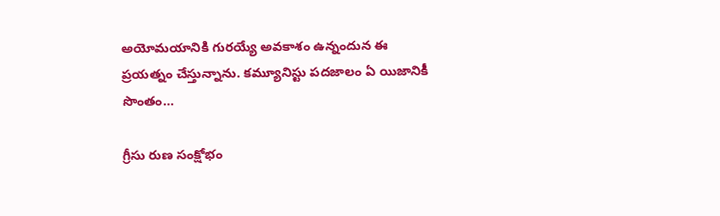అయోమయానికి గురయ్యే అవకాశం ఉన్నందున ఈ ప్రయత్నం చేస్తున్నాను. కమ్యూనిస్టు పదజాలం ఏ యిజానికీ సొంతం…

గ్రీసు రుణ సంక్షోభం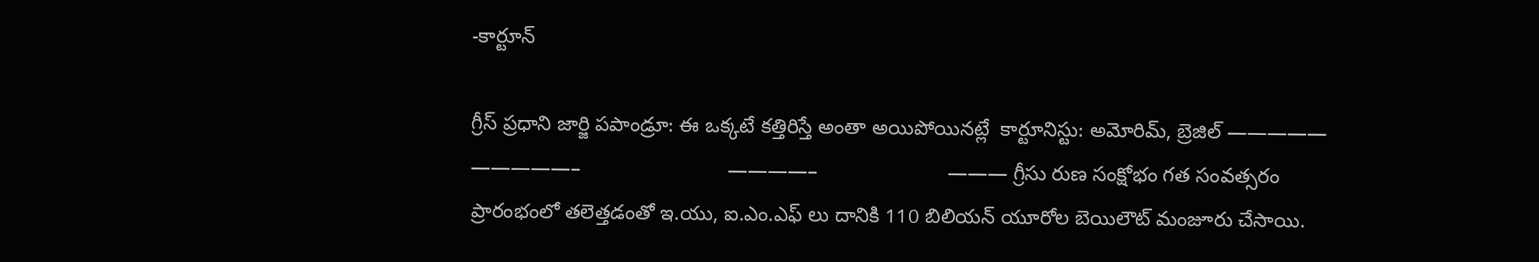-కార్టూన్

గ్రీస్ ప్రధాని జార్జి పపాండ్రూ: ఈ ఒక్కటే కత్తిరిస్తే అంతా అయిపోయినట్లే  కార్టూనిస్టు: అమోరిమ్, బ్రెజిల్ —————                   —————–                          ————–                       ——— గ్రీసు రుణ సంక్షోభం గత సంవత్సరం ప్రారంభంలో తలెత్తడంతో ఇ.యు, ఐ.ఎం.ఎఫ్ లు దానికి 110 బిలియన్ యూరోల బెయిలౌట్ మంజూరు చేసాయి.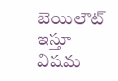బెయిలౌట్ ఇస్తూ విషమ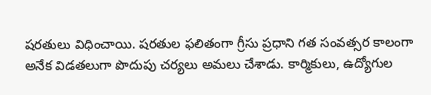షరతులు విధించాయి. షరతుల ఫలితంగా గ్రీసు ప్రధాని గత సంవత్సర కాలంగా అనేక విడతలుగా పొదుపు చర్యలు అమలు చేశాడు. కార్మికులు, ఉద్యోగుల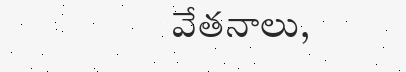వేతనాలు,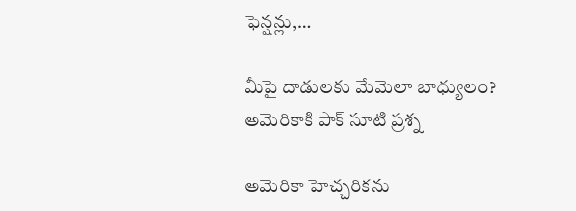ఫెన్షన్లు,…

మీపై దాడులకు మేమెలా బాధ్యులం? అమెరికాకి పాక్ సూటి ప్రశ్న

అమెరికా హెచ్చరికను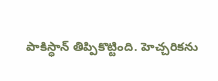పాకిస్ధాన్ తిప్పికొట్టింది. హెచ్చరికను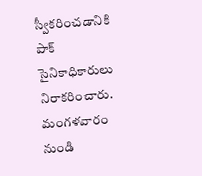స్వీకరించడానికి పాక్ సైనికాధికారులు నిరాకరించారు. మంగళవారం నుండి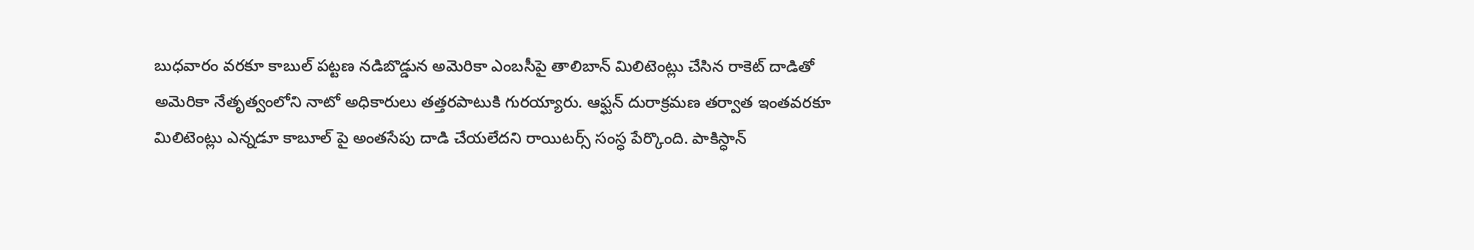బుధవారం వరకూ కాబుల్ పట్టణ నడిబొడ్డున అమెరికా ఎంబసీపై తాలిబాన్ మిలిటెంట్లు చేసిన రాకెట్ దాడితో అమెరికా నేతృత్వంలోని నాటో అధికారులు తత్తరపాటుకి గురయ్యారు. ఆఫ్ఘన్ దురాక్రమణ తర్వాత ఇంతవరకూ మిలిటెంట్లు ఎన్నడూ కాబూల్ పై అంతసేపు దాడి చేయలేదని రాయిటర్స్ సంస్ధ పేర్కొంది. పాకిస్ధాన్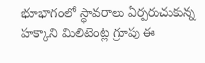భూభాగంలో స్ధావరాలు ఏర్పరుచుకున్న హక్కాని మిలిటెంట్ల గ్రూపు ఈ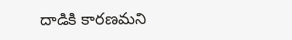దాడికి కారణమని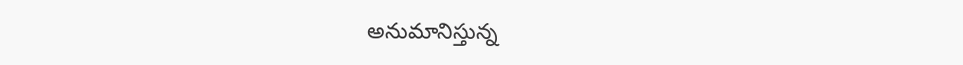అనుమానిస్తున్న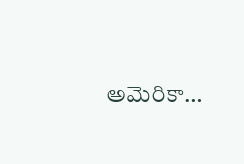అమెరికా…